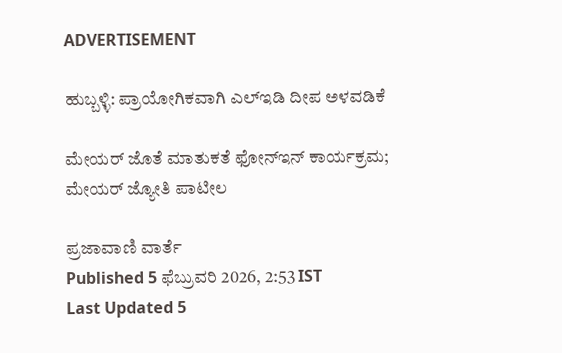ADVERTISEMENT

ಹುಬ್ಬಳ್ಳಿ: ಪ‍್ರಾಯೋಗಿಕವಾಗಿ ಎಲ್‌ಇಡಿ ದೀಪ ಅಳವಡಿಕೆ

ಮೇಯರ್ ಜೊತೆ ಮಾತುಕತೆ ಫೋನ್‌ಇನ್ ಕಾರ್ಯಕ್ರಮ; ಮೇಯರ್ ಜ್ಯೋತಿ ಪಾಟೀಲ

ಪ್ರಜಾವಾಣಿ ವಾರ್ತೆ
Published 5 ಫೆಬ್ರುವರಿ 2026, 2:53 IST
Last Updated 5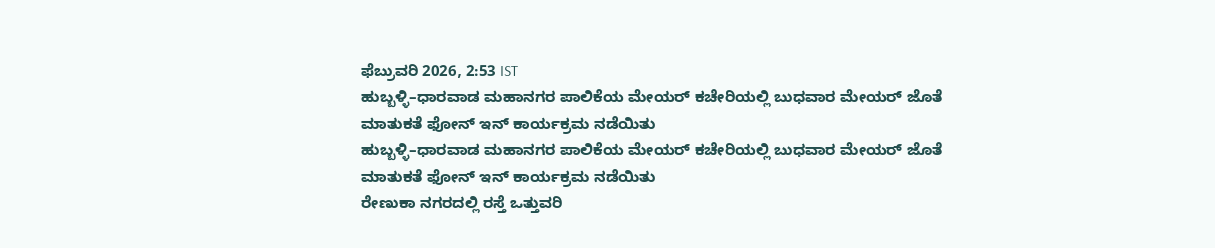ಫೆಬ್ರುವರಿ 2026, 2:53 IST
ಹುಬ್ಬಳ್ಳಿ–ಧಾರವಾಡ ಮಹಾನಗರ ಪಾಲಿಕೆಯ ಮೇಯರ್ ಕಚೇರಿಯಲ್ಲಿ ಬುಧವಾರ ಮೇಯರ್‌ ಜೊತೆ ಮಾತುಕತೆ ಫೋನ್ ಇನ್ ಕಾರ್ಯಕ್ರಮ ನಡೆಯಿತು
ಹುಬ್ಬಳ್ಳಿ–ಧಾರವಾಡ ಮಹಾನಗರ ಪಾಲಿಕೆಯ ಮೇಯರ್ ಕಚೇರಿಯಲ್ಲಿ ಬುಧವಾರ ಮೇಯರ್‌ ಜೊತೆ ಮಾತುಕತೆ ಫೋನ್ ಇನ್ ಕಾರ್ಯಕ್ರಮ ನಡೆಯಿತು
ರೇಣುಕಾ ನಗರದಲ್ಲಿ ರಸ್ತೆ ಒತ್ತುವರಿ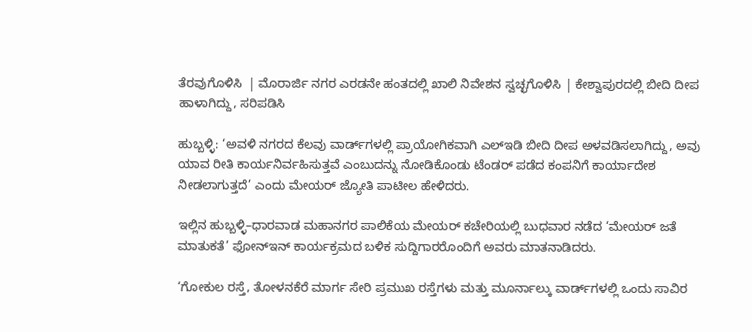ತೆರವುಗೊಳಿಸಿ  | ಮೊರಾರ್ಜಿ ನಗರ ಎರಡನೇ ಹಂತದಲ್ಲಿ ಖಾಲಿ ನಿವೇಶನ ಸ್ವಚ್ಛಗೊಳಿಸಿ | ಕೇಶ್ವಾಪುರದಲ್ಲಿ ಬೀದಿ ದೀಪ ಹಾಳಾಗಿದ್ದು, ಸರಿಪಡಿಸಿ

ಹುಬ್ಬಳ್ಳಿ: ‘ಅವಳಿ ನಗರದ ಕೆಲವು ವಾರ್ಡ್‌ಗಳಲ್ಲಿ ಪ್ರಾಯೋಗಿಕವಾಗಿ ಎಲ್‌ಇಡಿ ಬೀದಿ ದೀಪ ಅಳವಡಿಸಲಾಗಿದ್ದು, ಅವು ಯಾವ ರೀತಿ ಕಾರ್ಯನಿರ್ವಹಿಸುತ್ತವೆ ಎಂಬುದನ್ನು ನೋಡಿಕೊಂಡು ಟೆಂಡರ್ ಪಡೆದ ಕಂಪನಿಗೆ ಕಾರ್ಯಾದೇಶ ನೀಡಲಾಗುತ್ತದೆ’ ಎಂದು ಮೇಯರ್ ಜ್ಯೋತಿ ಪಾಟೀಲ ಹೇಳಿದರು.

ಇಲ್ಲಿನ ಹುಬ್ಬಳ್ಳಿ–ಧಾರವಾಡ ಮಹಾನಗರ ಪಾಲಿಕೆಯ ಮೇಯರ್ ಕಚೇರಿಯಲ್ಲಿ ಬುಧವಾರ ನಡೆದ ‘ಮೇಯರ್ ಜತೆ ಮಾತುಕತೆ’ ಫೋನ್‌ಇನ್ ಕಾರ್ಯಕ್ರಮದ ಬಳಿಕ ಸುದ್ದಿಗಾರರೊಂದಿಗೆ ಅವರು ಮಾತನಾಡಿದರು.

‘ಗೋಕುಲ ರಸ್ತೆ, ತೋಳನಕೆರೆ ಮಾರ್ಗ ಸೇರಿ ಪ್ರಮುಖ ರಸ್ತೆಗಳು ಮತ್ತು ಮೂರ್ನಾಲ್ಕು ವಾರ್ಡ್‌ಗಳಲ್ಲಿ ಒಂದು ಸಾವಿರ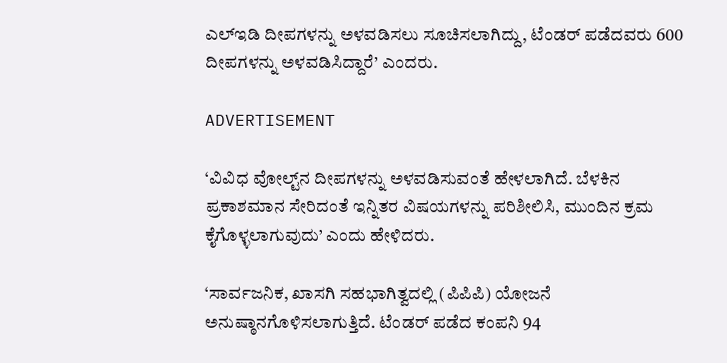ಎಲ್‌ಇಡಿ ದೀಪಗಳನ್ನು ಅಳವಡಿಸಲು ಸೂಚಿಸಲಾಗಿದ್ದು, ಟೆಂಡರ್ ಪಡೆದವರು 600 ದೀಪಗಳನ್ನು ಅಳವಡಿಸಿದ್ದಾರೆ’ ಎಂದರು.

ADVERTISEMENT

‘ವಿವಿಧ ವೋಲ್ಟ್‌ನ ದೀಪಗಳನ್ನು ಅಳವಡಿಸುವಂತೆ ಹೇಳಲಾಗಿದೆ. ಬೆಳಕಿನ ಪ್ರಕಾಶಮಾನ ಸೇರಿದಂತೆ ಇನ್ನಿತರ ವಿಷಯಗಳನ್ನು ಪರಿಶೀಲಿಸಿ, ಮುಂದಿನ ಕ್ರಮ ಕೈಗೊಳ್ಳಲಾಗುವುದು’ ಎಂದು ಹೇಳಿದರು.

‘ಸಾರ್ವಜನಿಕ, ಖಾಸಗಿ ಸಹಭಾಗಿತ್ವದಲ್ಲಿ (ಪಿಪಿಪಿ) ಯೋಜನೆ ಅನುಷ್ಠಾನಗೊಳಿಸಲಾಗುತ್ತಿದೆ. ಟೆಂಡರ್ ಪಡೆದ ಕಂಪನಿ 94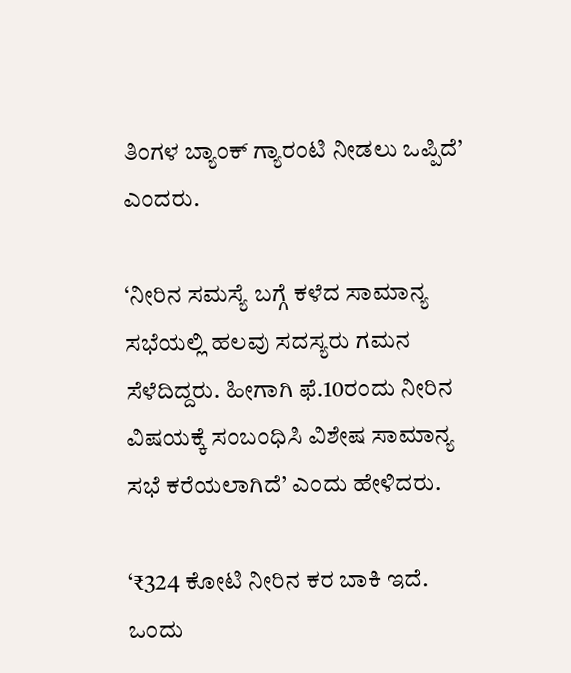ತಿಂಗಳ ಬ್ಯಾಂಕ್ ಗ್ಯಾರಂಟಿ ನೀಡಲು ಒಪ್ಪಿದೆ’ ಎಂದರು.

‘ನೀರಿನ ಸಮಸ್ಯೆ ಬಗ್ಗೆ ಕಳೆದ ಸಾಮಾನ್ಯ ಸಭೆಯಲ್ಲಿ ಹಲವು ಸದಸ್ಯರು ಗಮನ ಸೆಳೆದಿದ್ದರು. ಹೀಗಾಗಿ ಫೆ.10ರಂದು ನೀರಿನ ವಿಷಯಕ್ಕೆ ಸಂಬಂಧಿಸಿ ವಿಶೇಷ ಸಾಮಾನ್ಯ ಸಭೆ ಕರೆಯಲಾಗಿದೆ’ ಎಂದು ಹೇಳಿದರು.

‘₹324 ಕೋಟಿ ನೀರಿನ ಕರ ಬಾಕಿ ಇದೆ. ಒಂದು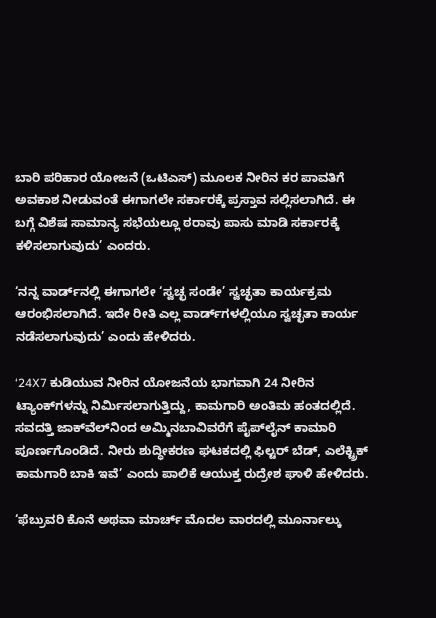ಬಾರಿ ಪರಿಹಾರ ಯೋಜನೆ (ಒಟಿಎಸ್‌) ಮೂಲಕ ನೀರಿನ ಕರ ಪಾವತಿಗೆ ಅವಕಾಶ ನೀಡುವಂತೆ ಈಗಾಗಲೇ ಸರ್ಕಾರಕ್ಕೆ ‌ಪ್ರಸ್ತಾವ ಸಲ್ಲಿಸಲಾಗಿದೆ. ಈ ಬಗ್ಗೆ ವಿಶೆಷ ಸಾಮಾನ್ಯ ಸಭೆಯಲ್ಲೂ ಠರಾವು ಪಾಸು ಮಾಡಿ ಸರ್ಕಾರಕ್ಕೆ ಕಳಿಸಲಾಗುವುದು’ ಎಂದರು.

‘ನನ್ನ ವಾರ್ಡ್‌ನಲ್ಲಿ ಈಗಾಗಲೇ ‘ಸ್ವಚ್ಛ ಸಂಡೇ’ ಸ್ವಚ್ಛತಾ ಕಾರ್ಯಕ್ರಮ ಆರಂಭಿಸಲಾಗಿದೆ. ಇದೇ ರೀತಿ ಎಲ್ಲ ವಾರ್ಡ್‌ಗಳಲ್ಲಿಯೂ ಸ್ವಚ್ಛತಾ ಕಾರ್ಯ ನಡೆಸಲಾಗುವುದು’ ಎಂದು ಹೇಳಿದರು.

‘24X7 ಕುಡಿಯುವ ನೀರಿನ ಯೋಜನೆಯ ಭಾಗವಾಗಿ 24 ನೀರಿನ ಟ್ಯಾಂಕ್‌ಗಳನ್ನು ನಿರ್ಮಿಸಲಾಗುತ್ತಿದ್ದು, ಕಾಮಗಾರಿ ಅಂತಿಮ ಹಂತದಲ್ಲಿದೆ. ಸವದತ್ತಿ ಜಾಕ್‌ವೆಲ್‌ನಿಂದ ಅಮ್ಮಿನಬಾವಿವರೆಗೆ ಪೈಪ್‌ಲೈನ್ ಕಾಮಾರಿ ಪೂರ್ಣಗೊಂಡಿದೆ. ನೀರು ಶುದ್ಧೀಕರಣ ಘಟಕದಲ್ಲಿ ಫಿಲ್ಟರ್‌ ಬೆಡ್, ಎಲೆಕ್ಟ್ರಿಕ್ ಕಾಮಗಾರಿ ಬಾಕಿ ಇವೆ’ ಎಂದು ಪಾಲಿಕೆ ಆಯುಕ್ತ ರುದ್ರೇಶ ಘಾಳಿ ಹೇಳಿದರು.

‘ಫೆಬ್ರುವರಿ ಕೊನೆ ಅಥವಾ ಮಾರ್ಚ್ ಮೊದಲ ವಾರದಲ್ಲಿ ಮೂರ್ನಾಲ್ಕು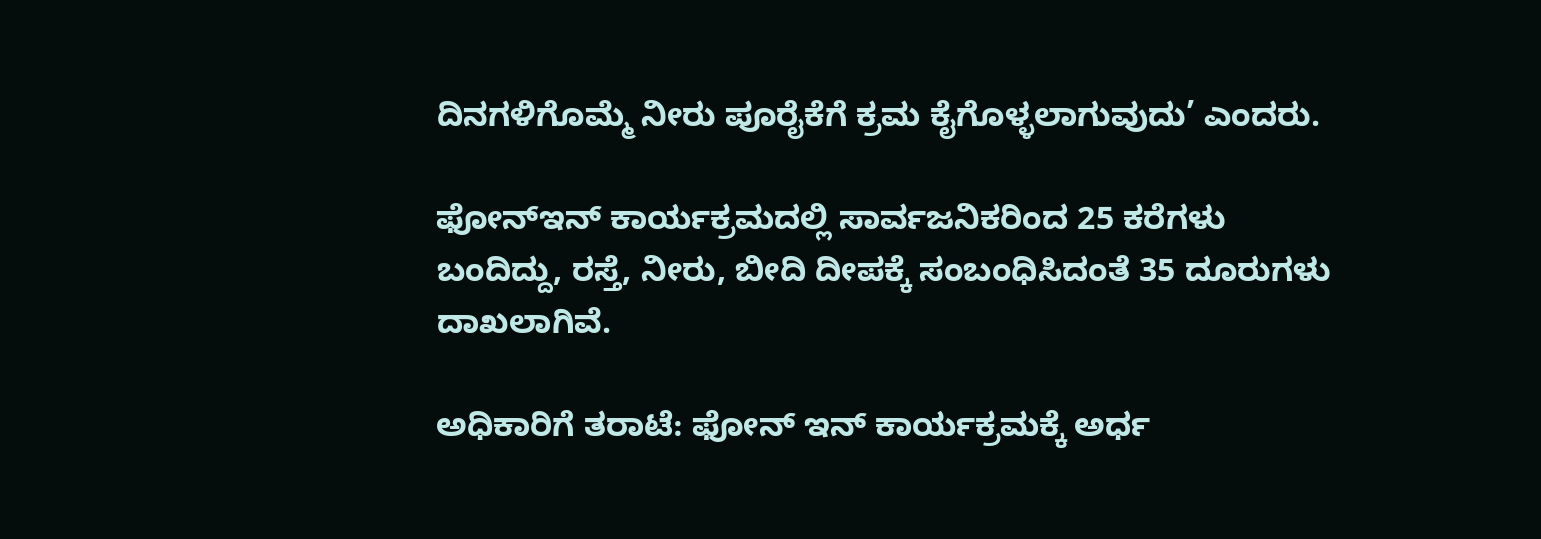ದಿನಗಳಿಗೊಮ್ಮೆ ನೀರು ಪೂರೈಕೆಗೆ ಕ್ರಮ ಕೈಗೊಳ್ಳಲಾಗುವುದು’ ಎಂದರು.

ಫೋನ್‌ಇನ್‌ ಕಾರ್ಯಕ್ರಮದಲ್ಲಿ ಸಾರ್ವಜನಿಕರಿಂದ 25 ಕರೆಗಳು ಬಂದಿದ್ದು, ರಸ್ತೆ, ನೀರು, ಬೀದಿ ದೀಪಕ್ಕೆ ಸಂಬಂಧಿಸಿದಂತೆ 35 ದೂರುಗಳು ದಾಖಲಾಗಿವೆ.

ಅಧಿಕಾರಿಗೆ ತರಾಟೆ: ಫೋನ್‌ ಇನ್ ಕಾರ್ಯಕ್ರಮಕ್ಕೆ ಅರ್ಧ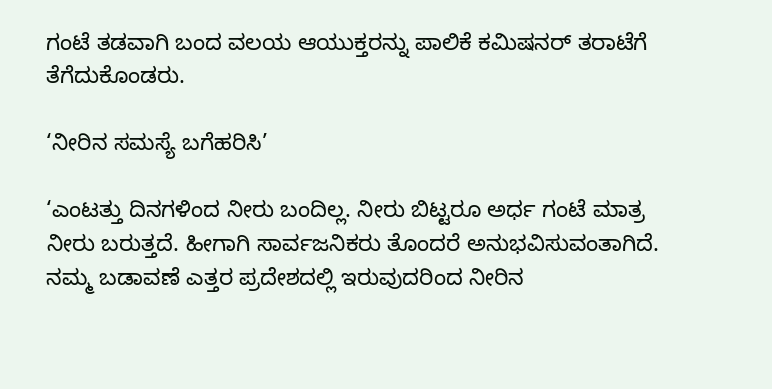ಗಂಟೆ ತಡವಾಗಿ ಬಂದ ವಲಯ ಆಯುಕ್ತರನ್ನು ಪಾಲಿಕೆ ಕಮಿಷನರ್ ತರಾಟೆಗೆ ತೆಗೆದುಕೊಂಡರು.

‘ನೀರಿನ ಸಮಸ್ಯೆ ಬಗೆಹರಿಸಿ’

‘ಎಂಟತ್ತು ದಿನಗಳಿಂದ ನೀರು ಬಂದಿಲ್ಲ. ನೀರು ಬಿಟ್ಟರೂ ಅರ್ಧ ಗಂಟೆ ಮಾತ್ರ ನೀರು ಬರುತ್ತದೆ. ಹೀಗಾಗಿ ಸಾರ್ವಜನಿಕರು ತೊಂದರೆ ಅನುಭವಿಸುವಂತಾಗಿದೆ. ನಮ್ಮ ಬಡಾವಣೆ ಎತ್ತರ ಪ್ರದೇಶದಲ್ಲಿ ಇರುವುದರಿಂದ ನೀರಿನ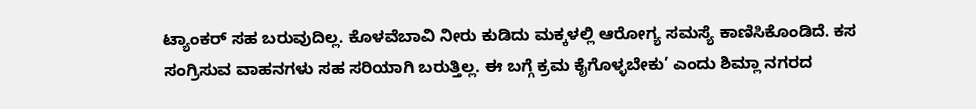ಟ್ಯಾಂಕರ್‌ ಸಹ ಬರುವುದಿಲ್ಲ. ಕೊಳವೆಬಾವಿ ನೀರು ಕುಡಿದು ಮಕ್ಕಳಲ್ಲಿ ಆರೋಗ್ಯ ಸಮಸ್ಯೆ ಕಾಣಿಸಿಕೊಂಡಿದೆ. ಕಸ ಸಂಗ್ರಿಸುವ ವಾಹನಗಳು ಸಹ ಸರಿಯಾಗಿ ಬರುತ್ತಿಲ್ಲ. ಈ ಬಗ್ಗೆ ಕ್ರಮ ಕೈಗೊಳ್ಳಬೇಕು’ ಎಂದು ಶಿಮ್ಲಾ ನಗರದ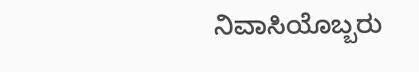ನಿವಾಸಿಯೊಬ್ಬರು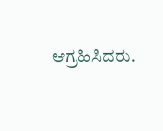ಆಗ್ರಹಿಸಿದರು.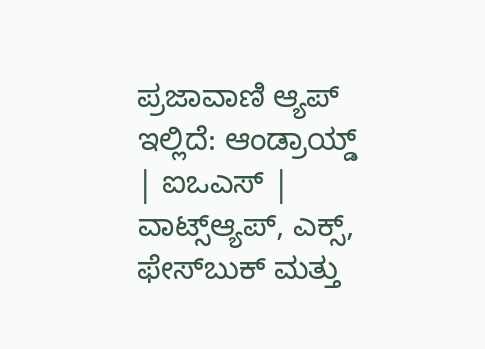ಪ್ರಜಾವಾಣಿ ಆ್ಯಪ್ ಇಲ್ಲಿದೆ: ಆಂಡ್ರಾಯ್ಡ್ | ಐಒಎಸ್ | ವಾಟ್ಸ್ಆ್ಯಪ್, ಎಕ್ಸ್, ಫೇಸ್‌ಬುಕ್ ಮತ್ತು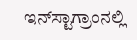ಇನ್‌ಸ್ಟಾಗ್ರಾಂನಲ್ಲಿ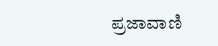ಪ್ರಜಾವಾಣಿ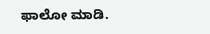ಫಾಲೋ ಮಾಡಿ.